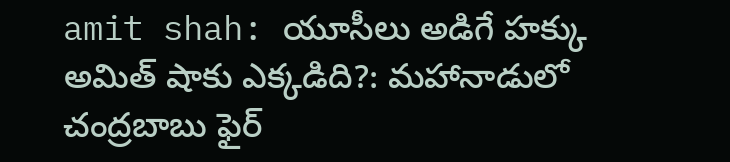amit shah: యూసీలు అడిగే హక్కు అమిత్ షాకు ఎక్కడిది?: మహానాడులో చంద్రబాబు ఫైర్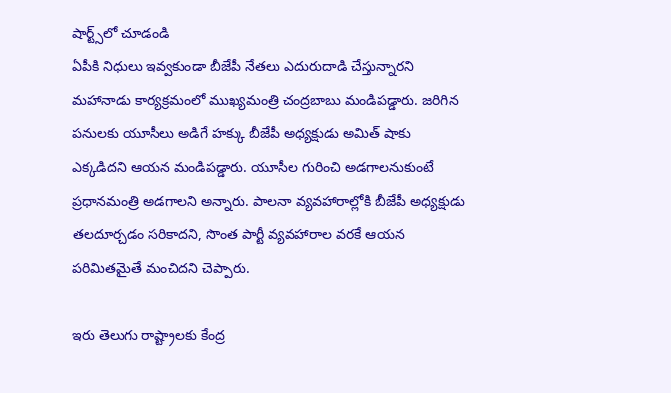షార్ట్స్‌లో చూడండి
ఏపీకి నిధులు ఇవ్వకుండా బీజేపీ నేతలు ఎదురుదాడి చేస్తున్నారని మహానాడు కార్యక్రమంలో ముఖ్యమంత్రి చంద్రబాబు మండిపడ్డారు. జరిగిన పనులకు యూసీలు అడిగే హక్కు బీజేపీ అధ్యక్షుడు అమిత్ షాకు ఎక్కడిదని ఆయన మండిపడ్డారు. యూసీల గురించి అడగాలనుకుంటే ప్రధానమంత్రి అడగాలని అన్నారు. పాలనా వ్యవహారాల్లోకి బీజేపీ అధ్యక్షుడు తలదూర్చడం సరికాదని, సొంత పార్టీ వ్యవహారాల వరకే ఆయన పరిమితమైతే మంచిదని చెప్పారు.

ఇరు తెలుగు రాష్ట్రాలకు కేంద్ర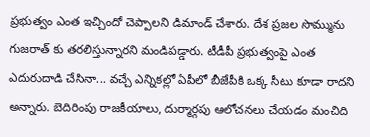ప్రభుత్వం ఎంత ఇచ్చిందో చెప్పాలని డిమాండ్ చేశారు. దేశ ప్రజల సొమ్మును గుజరాత్ కు తరలిస్తున్నారని మండిపడ్డారు. టీడీపీ ప్రభుత్వంపై ఎంత ఎదురుదాడి చేసినా... వచ్చే ఎన్నికల్లో ఏపీలో బీజేపీకి ఒక్క సీటు కూడా రాదని అన్నారు. బెదిరింపు రాజకీయాలు, దుర్మార్గపు ఆలోచనలు చేయడం మంచిది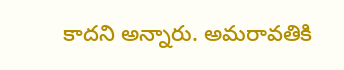కాదని అన్నారు. అమరావతికి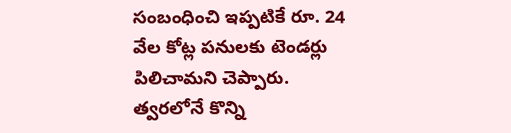సంబంధించి ఇప్పటికే రూ. 24 వేల కోట్ల పనులకు టెండర్లు పిలిచామని చెప్పారు. త్వరలోనే కొన్ని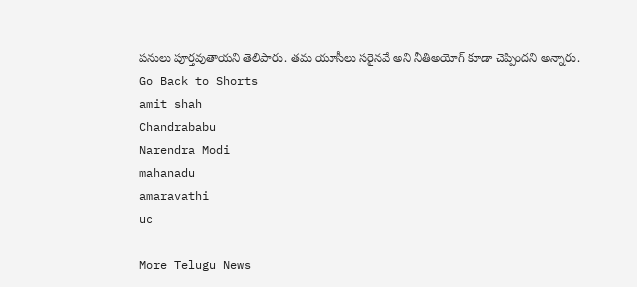పనులు పూర్తవుతాయని తెలిపారు. తమ యూసీలు సరైనవే అని నీతిఅయోగ్ కూడా చెప్పిందని అన్నారు.
Go Back to Shorts
amit shah
Chandrababu
Narendra Modi
mahanadu
amaravathi
uc

More Telugu News